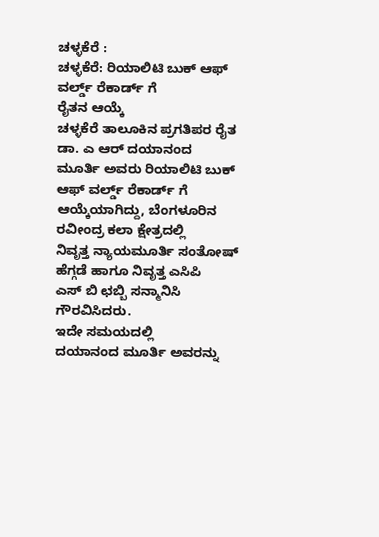ಚಳ್ಳಕೆರೆ :
ಚಳ್ಳಕೆರೆ: ರಿಯಾಲಿಟಿ ಬುಕ್ ಆಫ್ ವರ್ಲ್ಡ್ ರೆಕಾರ್ಡ್ ಗೆ
ರೈತನ ಆಯ್ಕೆ
ಚಳ್ಳಕೆರೆ ತಾಲೂಕಿನ ಪ್ರಗತಿಪರ ರೈತ ಡಾ. ಎ ಆರ್ ದಯಾನಂದ
ಮೂರ್ತಿ ಅವರು ರಿಯಾಲಿಟಿ ಬುಕ್ ಆಫ್ ವರ್ಲ್ಡ್ ರೆಕಾರ್ಡ್ ಗೆ
ಆಯ್ಕೆಯಾಗಿದ್ದು, ಬೆಂಗಳೂರಿನ ರವೀಂದ್ರ ಕಲಾ ಕ್ಷೇತ್ರದಲ್ಲಿ
ನಿವೃತ್ತ ನ್ಯಾಯಮೂರ್ತಿ ಸಂತೋಷ್ ಹೆಗ್ಗಡೆ ಹಾಗೂ ನಿವೃತ್ತ ಎಸಿಪಿ
ಎಸ್ ಬಿ ಛಬ್ಬಿ ಸನ್ಮಾನಿಸಿ ಗೌರವಿಸಿದರು.
ಇದೇ ಸಮಯದಲ್ಲಿ
ದಯಾನಂದ ಮೂರ್ತಿ ಅವರನ್ನು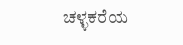ಚಳ್ಳಕರೆಯ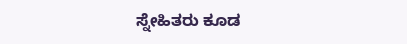ಸ್ನೇಹಿತರು ಕೂಡ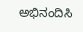ಅಭಿನಂದಿಸಿ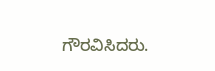ಗೌರವಿಸಿದರು.